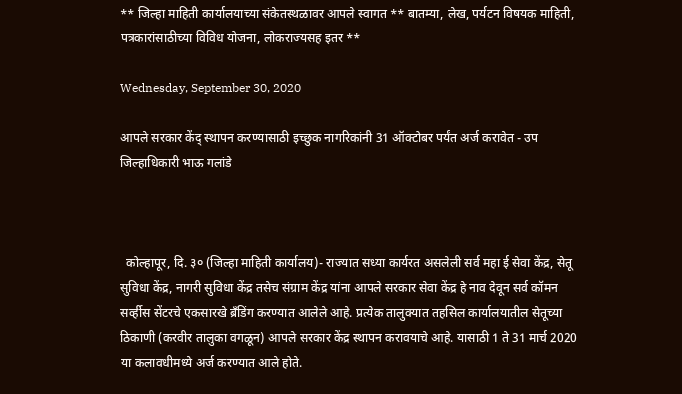** जिल्हा माहिती कार्यालयाच्या संकेतस्थळावर आपले स्वागत ** बातम्या, लेख, पर्यटन विषयक माहिती, पत्रकारांसाठीच्या विविध योजना, लोकराज्यसह इतर **

Wednesday, September 30, 2020

आपले सरकार केंद् स्थापन करण्यासाठी इच्छुक नागरिकांनी 31 ऑक्टोबर पर्यंत अर्ज करावेत - उप जिल्हाधिकारी भाऊ गलांडे



  कोल्हापूर, दि. ३० (जिल्हा माहिती कार्यालय)- राज्यात सध्या कार्यरत असलेली सर्व महा ई सेवा केंद्र, सेतू सुविधा केंद्र, नागरी सुविधा केंद्र तसेच संग्राम केंद्र यांना आपले सरकार सेवा केंद्र हे नाव देवून सर्व कॉमन सर्व्हीस सेंटरचे एकसारखे ब्रँडिंग करण्यात आलेले आहे. प्रत्येक तालुक्यात तहसिल कार्यालयातील सेतूच्या ठिकाणी (करवीर तालुका वगळून) आपले सरकार केंद्र स्थापन करावयाचे आहे. यासाठी 1 ते 31 मार्च 2020 या कलावधीमध्ये अर्ज करण्यात आले होते.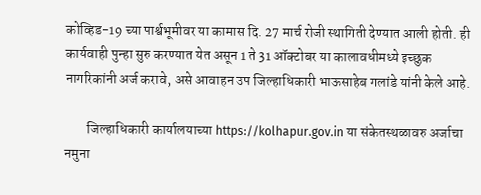कोव्हिड-19 च्या पार्श्वभूमीवर या कामास दि. 27 मार्च रोजी स्थागिती देण्यात आली होती. ही कार्यवाही पुन्हा सुरु करण्यात येत असून 1 ते 31 ऑक्टोबर या कालावधीमध्ये इच्छुक नागरिकांनी अर्ज करावे, असे आवाहन उप जिल्हाधिकारी भाऊसाहेब गलांडे यांनी केले आहे.

        जिल्हाधिकारी कार्यालयाच्या https://kolhapur.gov.in या संकेतस्थळावरु अर्जाचा नमुना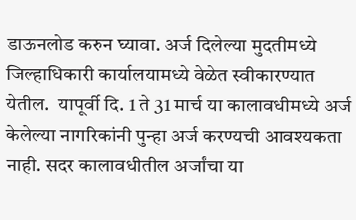डाऊनलोड करुन घ्यावा. अर्ज दिलेल्या मुदतीमध्ये जिल्हाधिकारी कार्यालयामध्ये वेळेत स्वीकारण्यात येतील.  यापूर्वी दि. 1 ते 31 मार्च या कालावधीमध्ये अर्ज केलेल्या नागरिकांनी पुन्हा अर्ज करण्यची आवश्यकता नाही. सदर कालावधीतील अर्जांचा या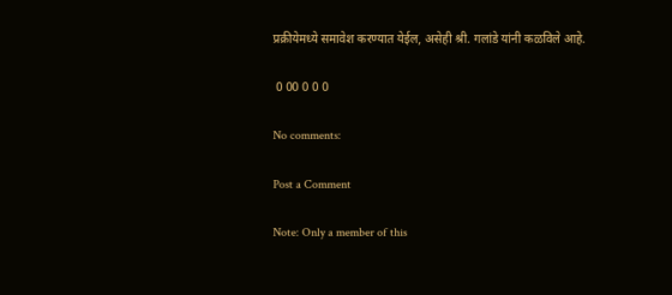प्रक्रीयेमध्ये समावेश करण्यात येईल, असेही श्री. गलांडे यांनी कळविले आहे.

 0 00 0 0 0

No comments:

Post a Comment

Note: Only a member of this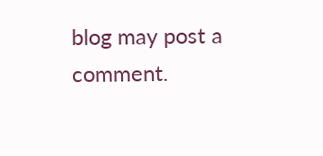blog may post a comment.